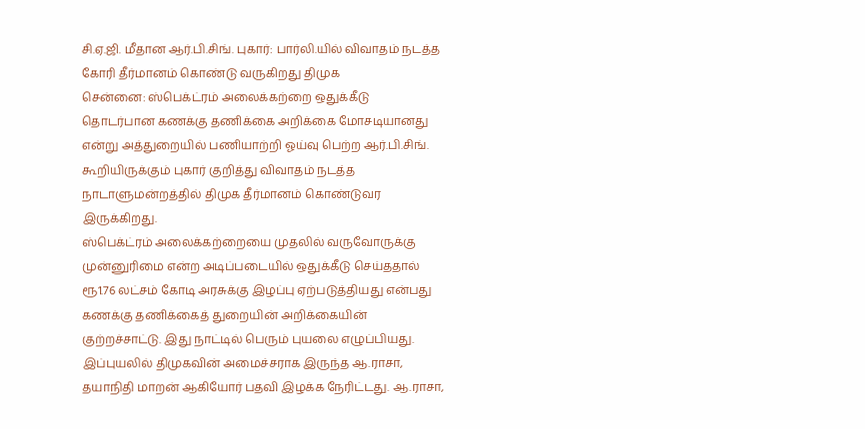சி.ஏ.ஜி. மீதான ஆர்.பி.சிங். புகார்: பார்லி.யில் விவாதம் நடத்த கோரி தீர்மானம் கொண்டு வருகிறது திமுக
சென்னை: ஸ்பெக்ட்ரம் அலைக்கற்றை ஒதுக்கீடு தொடர்பான கணக்கு தணிக்கை அறிக்கை மோசடியானது என்று அத்துறையில் பணியாற்றி ஓய்வு பெற்ற ஆர்.பி.சிங். கூறியிருக்கும் புகார் குறித்து விவாதம் நடத்த நாடாளுமன்றத்தில் திமுக தீர்மானம் கொண்டுவர இருக்கிறது.
ஸ்பெக்ட்ரம் அலைக்கற்றையை முதலில் வருவோருக்கு முன்னுரிமை என்ற அடிப்படையில் ஒதுக்கீடு செய்ததால் ரூ1.76 லட்சம் கோடி அரசுக்கு இழப்பு ஏற்படுத்தியது என்பது கணக்கு தணிக்கைத் துறையின் அறிக்கையின் குற்றச்சாட்டு. இது நாட்டில் பெரும் புயலை எழுப்பியது. இப்புயலில் திமுகவின் அமைச்சராக இருந்த ஆ.ராசா, தயாநிதி மாறன் ஆகியோர் பதவி இழக்க நேரிட்டது. ஆ.ராசா,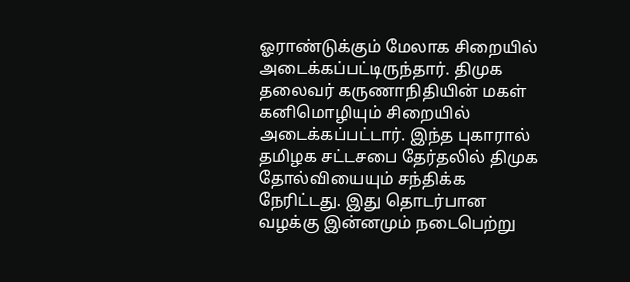ஓராண்டுக்கும் மேலாக சிறையில் அடைக்கப்பட்டிருந்தார். திமுக தலைவர் கருணாநிதியின் மகள் கனிமொழியும் சிறையில் அடைக்கப்பட்டார். இந்த புகாரால் தமிழக சட்டசபை தேர்தலில் திமுக தோல்வியையும் சந்திக்க நேரிட்டது. இது தொடர்பான வழக்கு இன்னமும் நடைபெற்று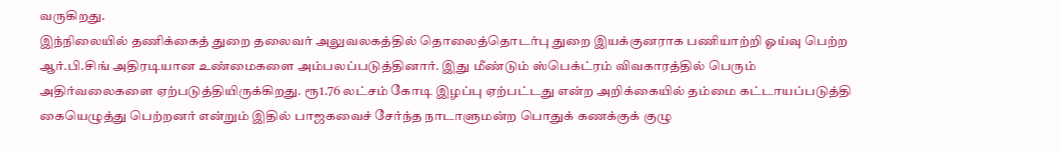வருகிறது.
இந்நிலையில் தணிக்கைத் துறை தலைவர் அலுவலகத்தில் தொலைத்தொடர்பு துறை இயக்குனராக பணியாற்றி ஓய்வு பெற்ற ஆர்.பி.சிங் அதிரடியான உண்மைகளை அம்பலப்படுத்தினார். இது மீண்டும் ஸ்பெக்ட்ரம் விவகாரத்தில் பெரும் அதிர்வலைகளை ஏற்படுத்தியிருக்கிறது. ரூ1.76 லட்சம் கோடி இழப்பு ஏற்பட்டது என்ற அறிக்கையில் தம்மை கட்டாயப்படுத்தி கையெழுத்து பெற்றனர் என்றும் இதில் பாஜகவைச் சேர்ந்த நாடாளுமன்ற பொதுக் கணக்குக் குழு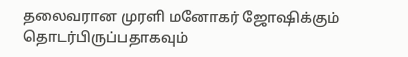தலைவரான முரளி மனோகர் ஜோஷிக்கும் தொடர்பிருப்பதாகவும்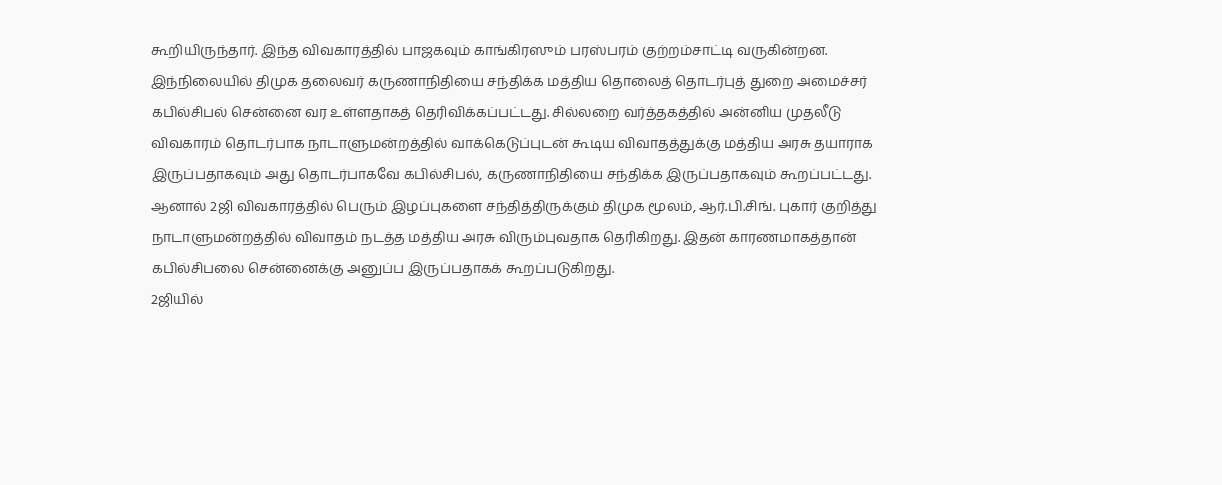கூறியிருந்தார். இந்த விவகாரத்தில் பாஜகவும் காங்கிரஸும் பரஸ்பரம் குற்றம்சாட்டி வருகின்றன.
இந்நிலையில் திமுக தலைவர் கருணாநிதியை சந்திக்க மத்திய தொலைத் தொடர்புத் துறை அமைச்சர் கபில்சிபல் சென்னை வர உள்ளதாகத் தெரிவிக்கப்பட்டது. சில்லறை வர்த்தகத்தில் அன்னிய முதலீடு விவகாரம் தொடர்பாக நாடாளுமன்றத்தில் வாக்கெடுப்புடன் கூடிய விவாதத்துக்கு மத்திய அரசு தயாராக இருப்பதாகவும் அது தொடர்பாகவே கபில்சிபல், கருணாநிதியை சந்திக்க இருப்பதாகவும் கூறப்பட்டது.
ஆனால் 2ஜி விவகாரத்தில் பெரும் இழப்புகளை சந்தித்திருக்கும் திமுக மூலம், ஆர்.பி.சிங். புகார் குறித்து நாடாளுமன்றத்தில் விவாதம் நடத்த மத்திய அரசு விரும்புவதாக தெரிகிறது. இதன் காரணமாகத்தான் கபில்சிபலை சென்னைக்கு அனுப்ப இருப்பதாகக் கூறப்படுகிறது.
2ஜியில்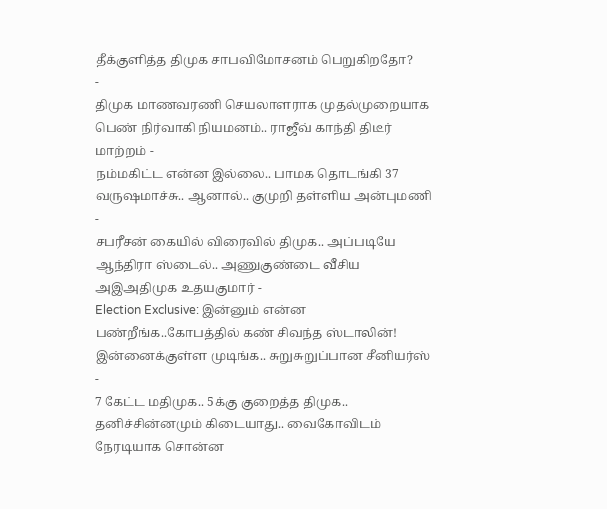தீக்குளித்த திமுக சாபவிமோசனம் பெறுகிறதோ?
-
திமுக மாணவரணி செயலாளராக முதல்முறையாக பெண் நிர்வாகி நியமனம்.. ராஜீவ் காந்தி திடீர் மாற்றம் -
நம்மகிட்ட என்ன இல்லை.. பாமக தொடங்கி 37 வருஷமாச்சு.. ஆனால்.. குமுறி தள்ளிய அன்புமணி -
சபரீசன் கையில் விரைவில் திமுக.. அப்படியே ஆந்திரா ஸ்டைல்.. அணுகுண்டை வீசிய அஇஅதிமுக உதயகுமார் -
Election Exclusive: இன்னும் என்ன பண்றீங்க..கோபத்தில் கண் சிவந்த ஸ்டாலின்! இன்னைக்குள்ள முடிங்க.. சுறுசுறுப்பான சீனியர்ஸ் -
7 கேட்ட மதிமுக.. 5க்கு குறைத்த திமுக.. தனிச்சின்னமும் கிடையாது.. வைகோவிடம் நேரடியாக சொன்ன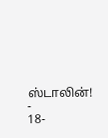ஸ்டாலின்! -
18-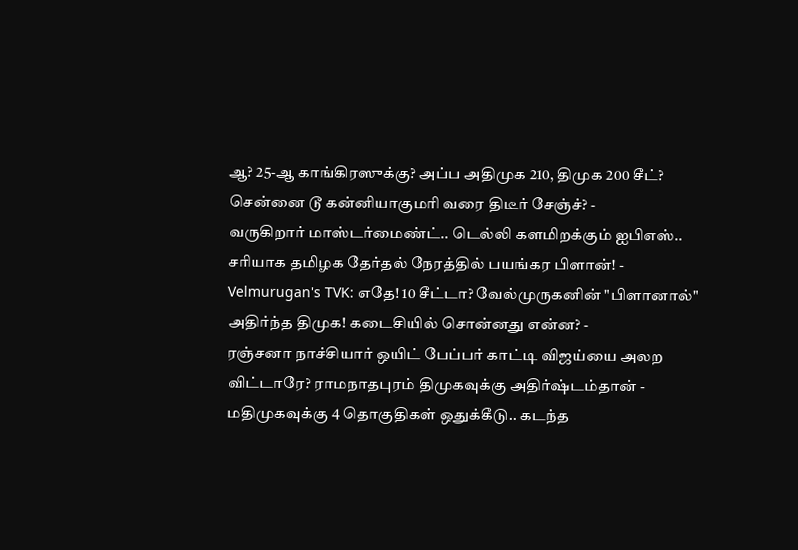ஆ? 25-ஆ காங்கிரஸுக்கு? அப்ப அதிமுக 210, திமுக 200 சீட்? சென்னை டூ கன்னியாகுமரி வரை திடீர் சேஞ்ச்? -
வருகிறார் மாஸ்டர்மைண்ட்.. டெல்லி களமிறக்கும் ஐபிஎஸ்.. சரியாக தமிழக தேர்தல் நேரத்தில் பயங்கர பிளான்! -
Velmurugan's TVK: எதே! 10 சீட்டா? வேல்முருகனின் "பிளானால்" அதிர்ந்த திமுக! கடைசியில் சொன்னது என்ன? -
ரஞ்சனா நாச்சியார் ஒயிட் பேப்பர் காட்டி விஜய்யை அலற விட்டாரே? ராமநாதபுரம் திமுகவுக்கு அதிர்ஷ்டம்தான் -
மதிமுகவுக்கு 4 தொகுதிகள் ஒதுக்கீடு.. கடந்த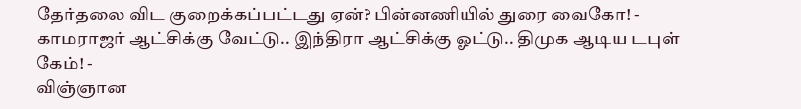தேர்தலை விட குறைக்கப்பட்டது ஏன்? பின்னணியில் துரை வைகோ! -
காமராஜர் ஆட்சிக்கு வேட்டு.. இந்திரா ஆட்சிக்கு ஓட்டு.. திமுக ஆடிய டபுள் கேம்! -
விஞ்ஞான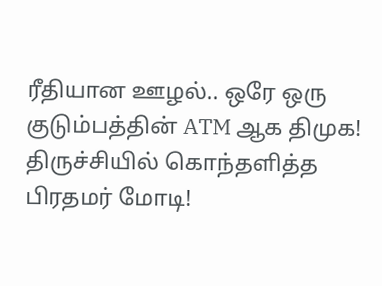ரீதியான ஊழல்.. ஒரே ஒரு குடும்பத்தின் ATM ஆக திமுக! திருச்சியில் கொந்தளித்த பிரதமர் மோடி!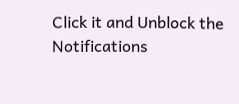Click it and Unblock the Notifications